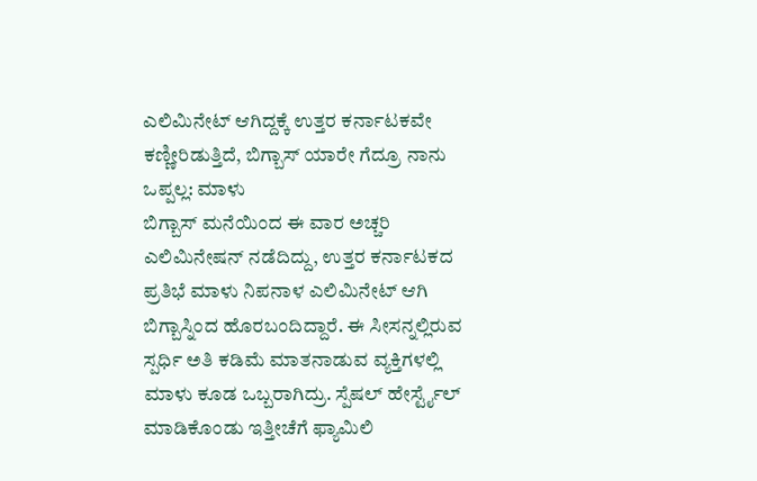ಎಲಿಮಿನೇಟ್ ಆಗಿದ್ದಕ್ಕೆ ಉತ್ತರ ಕರ್ನಾಟಕವೇ ಕಣ್ಣೀರಿಡುತ್ತಿದೆ, ಬಿಗ್ಬಾಸ್ ಯಾರೇ ಗೆದ್ರೂ ನಾನು ಒಪ್ಪಲ್ಲ: ಮಾಳು
ಬಿಗ್ಬಾಸ್ ಮನೆಯಿಂದ ಈ ವಾರ ಅಚ್ಚರಿ ಎಲಿಮಿನೇಷನ್ ನಡೆದಿದ್ದು, ಉತ್ತರ ಕರ್ನಾಟಕದ ಪ್ರತಿಭೆ ಮಾಳು ನಿಪನಾಳ ಎಲಿಮಿನೇಟ್ ಆಗಿ ಬಿಗ್ಬಾಸ್ನಿಂದ ಹೊರಬಂದಿದ್ದಾರೆ. ಈ ಸೀಸನ್ನಲ್ಲಿರುವ ಸ್ಪರ್ಧಿ ಅತಿ ಕಡಿಮೆ ಮಾತನಾಡುವ ವ್ಯಕ್ತಿಗಳಲ್ಲಿ ಮಾಳು ಕೂಡ ಒಬ್ಬರಾಗಿದ್ರು. ಸ್ಪೆಷಲ್ ಹೇರ್ಸ್ಟೈಲ್ ಮಾಡಿಕೊಂಡು ಇತ್ತೀಚೆಗೆ ಫ್ಯಾಮಿಲಿ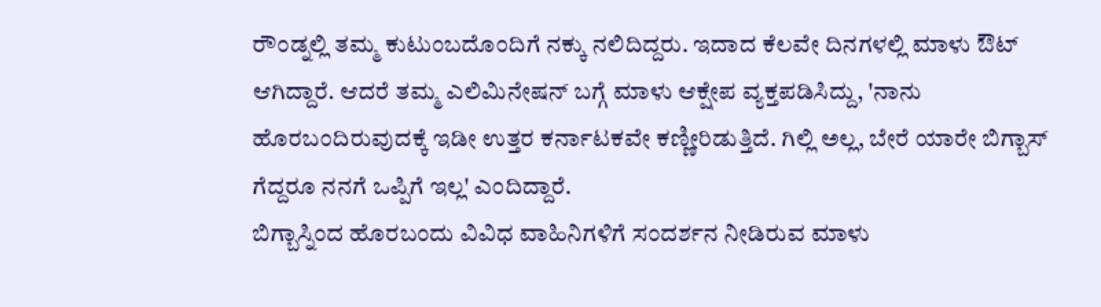ರೌಂಡ್ನಲ್ಲಿ ತಮ್ಮ ಕುಟುಂಬದೊಂದಿಗೆ ನಕ್ಕು ನಲಿದಿದ್ದರು. ಇದಾದ ಕೆಲವೇ ದಿನಗಳಲ್ಲಿ ಮಾಳು ಔಟ್ ಆಗಿದ್ದಾರೆ. ಆದರೆ ತಮ್ಮ ಎಲಿಮಿನೇಷನ್ ಬಗ್ಗೆ ಮಾಳು ಆಕ್ಷೇಪ ವ್ಯಕ್ತಪಡಿಸಿದ್ದು, 'ನಾನು ಹೊರಬಂದಿರುವುದಕ್ಕೆ ಇಡೀ ಉತ್ತರ ಕರ್ನಾಟಕವೇ ಕಣ್ಣೀರಿಡುತ್ತಿದೆ. ಗಿಲ್ಲಿ ಅಲ್ಲ, ಬೇರೆ ಯಾರೇ ಬಿಗ್ಬಾಸ್ ಗೆದ್ದರೂ ನನಗೆ ಒಪ್ಪಿಗೆ ಇಲ್ಲ' ಎಂದಿದ್ದಾರೆ.
ಬಿಗ್ಬಾಸ್ನಿಂದ ಹೊರಬಂದು ವಿವಿಧ ವಾಹಿನಿಗಳಿಗೆ ಸಂದರ್ಶನ ನೀಡಿರುವ ಮಾಳು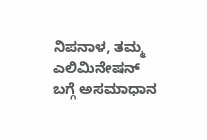ನಿಪನಾಳ, ತಮ್ಮ ಎಲಿಮಿನೇಷನ್ ಬಗ್ಗೆ ಅಸಮಾಧಾನ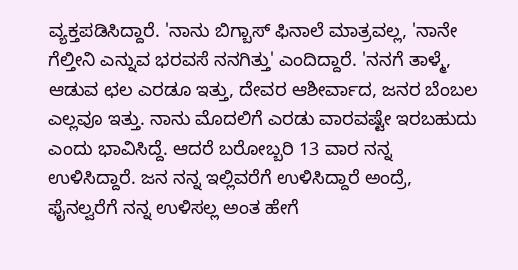ವ್ಯಕ್ತಪಡಿಸಿದ್ದಾರೆ. 'ನಾನು ಬಿಗ್ಬಾಸ್ ಫಿನಾಲೆ ಮಾತ್ರವಲ್ಲ, 'ನಾನೇ ಗೆಲ್ತೀನಿ ಎನ್ನುವ ಭರವಸೆ ನನಗಿತ್ತು' ಎಂದಿದ್ದಾರೆ. 'ನನಗೆ ತಾಳ್ಮೆ, ಆಡುವ ಛಲ ಎರಡೂ ಇತ್ತು, ದೇವರ ಆಶೀರ್ವಾದ, ಜನರ ಬೆಂಬಲ ಎಲ್ಲವೂ ಇತ್ತು. ನಾನು ಮೊದಲಿಗೆ ಎರಡು ವಾರವಷ್ಟೇ ಇರಬಹುದು ಎಂದು ಭಾವಿಸಿದ್ದೆ. ಆದರೆ ಬರೋಬ್ಬರಿ 13 ವಾರ ನನ್ನ ಉಳಿಸಿದ್ದಾರೆ. ಜನ ನನ್ನ ಇಲ್ಲಿವರೆಗೆ ಉಳಿಸಿದ್ದಾರೆ ಅಂದ್ರೆ, ಫೈನಲ್ವರೆಗೆ ನನ್ನ ಉಳಿಸಲ್ಲ ಅಂತ ಹೇಗೆ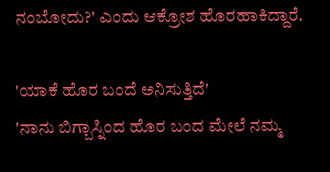ನಂಬೋದು?' ಎಂದು ಆಕ್ರೋಶ ಹೊರಹಾಕಿದ್ದಾರೆ.

'ಯಾಕೆ ಹೊರ ಬಂದೆ ಅನಿಸುತ್ತಿದೆ'
'ನಾನು ಬಿಗ್ಬಾಸ್ನಿಂದ ಹೊರ ಬಂದ ಮೇಲೆ ನಮ್ಮ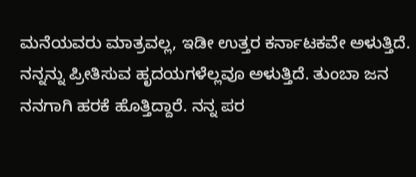ಮನೆಯವರು ಮಾತ್ರವಲ್ಲ, ಇಡೀ ಉತ್ತರ ಕರ್ನಾಟಕವೇ ಅಳುತ್ತಿದೆ. ನನ್ನನ್ನು ಪ್ರೀತಿಸುವ ಹೃದಯಗಳೆಲ್ಲವೂ ಅಳುತ್ತಿದೆ. ತುಂಬಾ ಜನ ನನಗಾಗಿ ಹರಕೆ ಹೊತ್ತಿದ್ದಾರೆ. ನನ್ನ ಪರ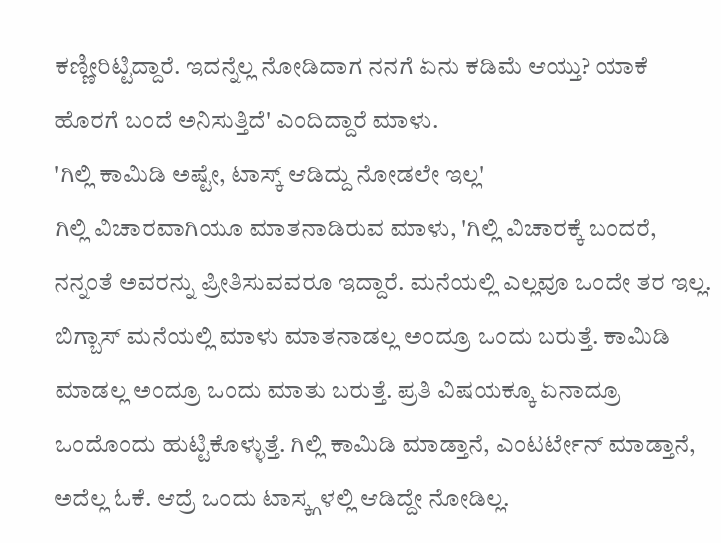ಕಣ್ಣೀರಿಟ್ಟಿದ್ದಾರೆ. ಇದನ್ನೆಲ್ಲ ನೋಡಿದಾಗ ನನಗೆ ಏನು ಕಡಿಮೆ ಆಯ್ತು? ಯಾಕೆ ಹೊರಗೆ ಬಂದೆ ಅನಿಸುತ್ತಿದೆ' ಎಂದಿದ್ದಾರೆ ಮಾಳು.
'ಗಿಲ್ಲಿ ಕಾಮಿಡಿ ಅಷ್ಟೇ, ಟಾಸ್ಕ್ ಆಡಿದ್ದು ನೋಡಲೇ ಇಲ್ಲ'
ಗಿಲ್ಲಿ ವಿಚಾರವಾಗಿಯೂ ಮಾತನಾಡಿರುವ ಮಾಳು, 'ಗಿಲ್ಲಿ ವಿಚಾರಕ್ಕೆ ಬಂದರೆ, ನನ್ನಂತೆ ಅವರನ್ನು ಪ್ರೀತಿಸುವವರೂ ಇದ್ದಾರೆ. ಮನೆಯಲ್ಲಿ ಎಲ್ಲವೂ ಒಂದೇ ತರ ಇಲ್ಲ. ಬಿಗ್ಬಾಸ್ ಮನೆಯಲ್ಲಿ ಮಾಳು ಮಾತನಾಡಲ್ಲ ಅಂದ್ರೂ ಒಂದು ಬರುತ್ತೆ. ಕಾಮಿಡಿ ಮಾಡಲ್ಲ ಅಂದ್ರೂ ಒಂದು ಮಾತು ಬರುತ್ತೆ. ಪ್ರತಿ ವಿಷಯಕ್ಕೂ ಏನಾದ್ರೂ ಒಂದೊಂದು ಹುಟ್ಟಿಕೊಳ್ಳುತ್ತೆ. ಗಿಲ್ಲಿ ಕಾಮಿಡಿ ಮಾಡ್ತಾನೆ, ಎಂಟರ್ಟೇನ್ ಮಾಡ್ತಾನೆ, ಅದೆಲ್ಲ ಓಕೆ. ಆದ್ರೆ ಒಂದು ಟಾಸ್ಕ್ಗಳಲ್ಲಿ ಆಡಿದ್ದೇ ನೋಡಿಲ್ಲ.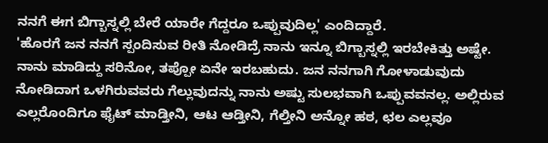ನನಗೆ ಈಗ ಬಿಗ್ಬಾಸ್ನಲ್ಲಿ ಬೇರೆ ಯಾರೇ ಗೆದ್ದರೂ ಒಪ್ಪುವುದಿಲ್ಲ' ಎಂದಿದ್ದಾರೆ.
'ಹೊರಗೆ ಜನ ನನಗೆ ಸ್ಪಂದಿಸುವ ರೀತಿ ನೋಡಿದ್ರೆ ನಾನು ಇನ್ನೂ ಬಿಗ್ಬಾಸ್ನಲ್ಲಿ ಇರಬೇಕಿತ್ತು ಅಷ್ಟೇ. ನಾನು ಮಾಡಿದ್ದು ಸರಿನೋ, ತಪ್ಪೋ ಏನೇ ಇರಬಹುದು. ಜನ ನನಗಾಗಿ ಗೋಳಾಡುವುದು ನೋಡಿದಾಗ ಒಳಗಿರುವವರು ಗೆಲ್ಲುವುದನ್ನು ನಾನು ಅಷ್ಟು ಸುಲಭವಾಗಿ ಒಪ್ಪುವವನಲ್ಲ. ಅಲ್ಲಿರುವ ಎಲ್ಲರೊಂದಿಗೂ ಫೈಟ್ ಮಾಡ್ತೀನಿ, ಆಟ ಆಡ್ತೀನಿ, ಗೆಲ್ತೀನಿ ಅನ್ನೋ ಹಠ, ಛಲ ಎಲ್ಲವೂ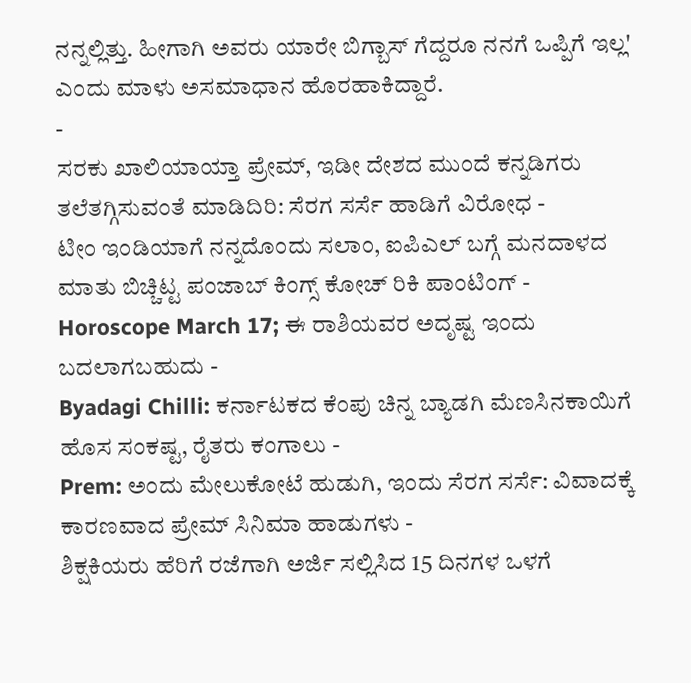ನನ್ನಲ್ಲಿತ್ತು. ಹೀಗಾಗಿ ಅವರು ಯಾರೇ ಬಿಗ್ಬಾಸ್ ಗೆದ್ದರೂ ನನಗೆ ಒಪ್ಪಿಗೆ ಇಲ್ಲ' ಎಂದು ಮಾಳು ಅಸಮಾಧಾನ ಹೊರಹಾಕಿದ್ದಾರೆ.
-
ಸರಕು ಖಾಲಿಯಾಯ್ತಾ ಪ್ರೇಮ್, ಇಡೀ ದೇಶದ ಮುಂದೆ ಕನ್ನಡಿಗರು ತಲೆತಗ್ಗಿಸುವಂತೆ ಮಾಡಿದಿರಿ: ಸೆರಗ ಸರ್ಸೆ ಹಾಡಿಗೆ ವಿರೋಧ -
ಟೀಂ ಇಂಡಿಯಾಗೆ ನನ್ನದೊಂದು ಸಲಾಂ, ಐಪಿಎಲ್ ಬಗ್ಗೆ ಮನದಾಳದ ಮಾತು ಬಿಚ್ಚಿಟ್ಟ ಪಂಜಾಬ್ ಕಿಂಗ್ಸ್ ಕೋಚ್ ರಿಕಿ ಪಾಂಟಿಂಗ್ -
Horoscope March 17; ಈ ರಾಶಿಯವರ ಅದೃಷ್ಟ ಇಂದು ಬದಲಾಗಬಹುದು -
Byadagi Chilli: ಕರ್ನಾಟಕದ ಕೆಂಪು ಚಿನ್ನ ಬ್ಯಾಡಗಿ ಮೆಣಸಿನಕಾಯಿಗೆ ಹೊಸ ಸಂಕಷ್ಟ, ರೈತರು ಕಂಗಾಲು -
Prem: ಅಂದು ಮೇಲುಕೋಟೆ ಹುಡುಗಿ, ಇಂದು ಸೆರಗ ಸರ್ಸೆ: ವಿವಾದಕ್ಕೆ ಕಾರಣವಾದ ಪ್ರೇಮ್ ಸಿನಿಮಾ ಹಾಡುಗಳು -
ಶಿಕ್ಷಕಿಯರು ಹೆರಿಗೆ ರಜೆಗಾಗಿ ಅರ್ಜಿ ಸಲ್ಲಿಸಿದ 15 ದಿನಗಳ ಒಳಗೆ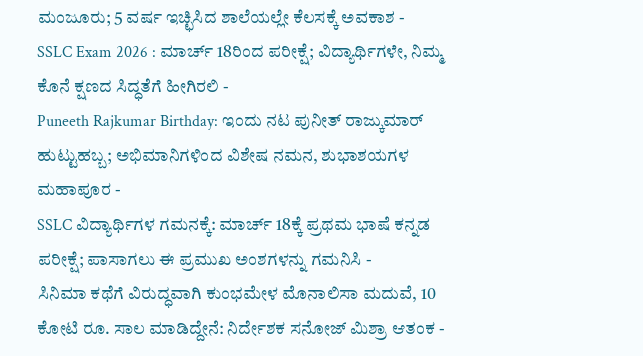ಮಂಜೂರು; 5 ವರ್ಷ ಇಚ್ಛಿಸಿದ ಶಾಲೆಯಲ್ಲೇ ಕೆಲಸಕ್ಕೆ ಅವಕಾಶ -
SSLC Exam 2026 : ಮಾರ್ಚ್ 18ರಿಂದ ಪರೀಕ್ಷೆ; ವಿದ್ಯಾರ್ಥಿಗಳೇ, ನಿಮ್ಮ ಕೊನೆ ಕ್ಷಣದ ಸಿದ್ಧತೆಗೆ ಹೀಗಿರಲಿ -
Puneeth Rajkumar Birthday: ಇಂದು ನಟ ಪುನೀತ್ ರಾಜ್ಕುಮಾರ್ ಹುಟ್ಟುಹಬ್ಬ; ಅಭಿಮಾನಿಗಳಿಂದ ವಿಶೇಷ ನಮನ, ಶುಭಾಶಯಗಳ ಮಹಾಪೂರ -
SSLC ವಿದ್ಯಾರ್ಥಿಗಳ ಗಮನಕ್ಕೆ: ಮಾರ್ಚ್ 18ಕ್ಕೆ ಪ್ರಥಮ ಭಾಷೆ ಕನ್ನಡ ಪರೀಕ್ಷೆ; ಪಾಸಾಗಲು ಈ ಪ್ರಮುಖ ಅಂಶಗಳನ್ನು ಗಮನಿಸಿ -
ಸಿನಿಮಾ ಕಥೆಗೆ ವಿರುದ್ಧವಾಗಿ ಕುಂಭಮೇಳ ಮೊನಾಲಿಸಾ ಮದುವೆ, 10 ಕೋಟಿ ರೂ. ಸಾಲ ಮಾಡಿದ್ದೇನೆ: ನಿರ್ದೇಶಕ ಸನೋಜ್ ಮಿಶ್ರಾ ಆತಂಕ -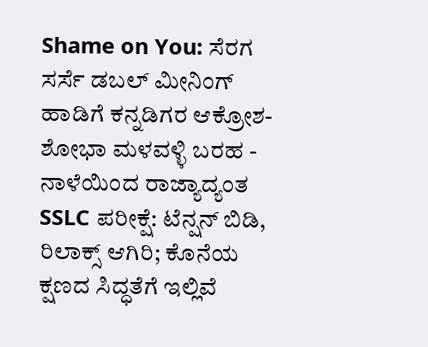Shame on You: ಸೆರಗ ಸರ್ಸೆ ಡಬಲ್ ಮೀನಿಂಗ್ ಹಾಡಿಗೆ ಕನ್ನಡಿಗರ ಆಕ್ರೋಶ-ಶೋಭಾ ಮಳವಳ್ಳಿ ಬರಹ -
ನಾಳೆಯಿಂದ ರಾಜ್ಯಾದ್ಯಂತ SSLC ಪರೀಕ್ಷೆ: ಟೆನ್ಷನ್ ಬಿಡಿ, ರಿಲಾಕ್ಸ್ ಆಗಿರಿ; ಕೊನೆಯ ಕ್ಷಣದ ಸಿದ್ಧತೆಗೆ ಇಲ್ಲಿವೆ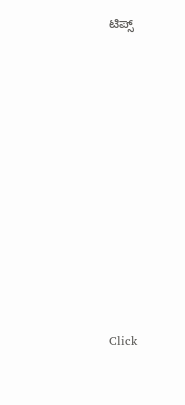ಟಿಪ್ಸ್












Click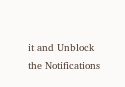it and Unblock the Notifications